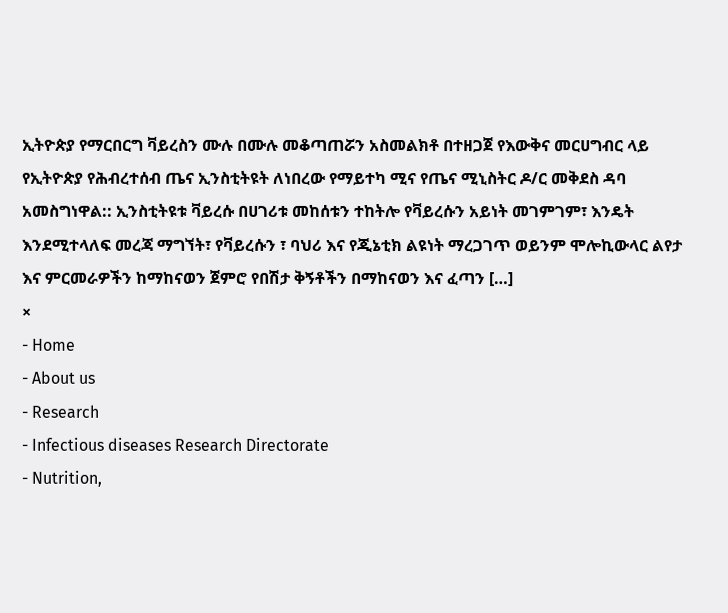ኢትዮጵያ የማርበርግ ቫይረስን ሙሉ በሙሉ መቆጣጠሯን አስመልክቶ በተዘጋጀ የእውቅና መርሀግብር ላይ የኢትዮጵያ የሕብረተሰብ ጤና ኢንስቲትዩት ለነበረው የማይተካ ሚና የጤና ሚኒስትር ዶ/ር መቅደስ ዳባ አመስግነዋል:: ኢንስቲትዩቱ ቫይረሱ በሀገሪቱ መከሰቱን ተከትሎ የቫይረሱን አይነት መገምገም፣ እንዴት እንደሚተላለፍ መረጃ ማግኘት፣ የቫይረሱን ፣ ባህሪ እና የጂኔቲክ ልዩነት ማረጋገጥ ወይንም ሞሎኪውላር ልየታ እና ምርመራዎችን ከማከናወን ጀምሮ የበሽታ ቅኝቶችን በማከናወን እና ፈጣን […]
×
- Home
- About us
- Research
- Infectious diseases Research Directorate
- Nutrition,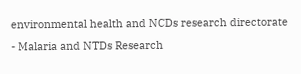environmental health and NCDs research directorate
- Malaria and NTDs Research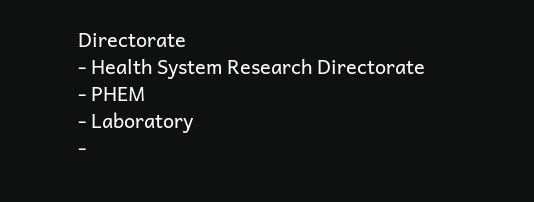Directorate
- Health System Research Directorate
- PHEM
- Laboratory
-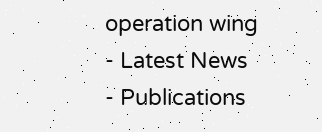operation wing
- Latest News
- Publications